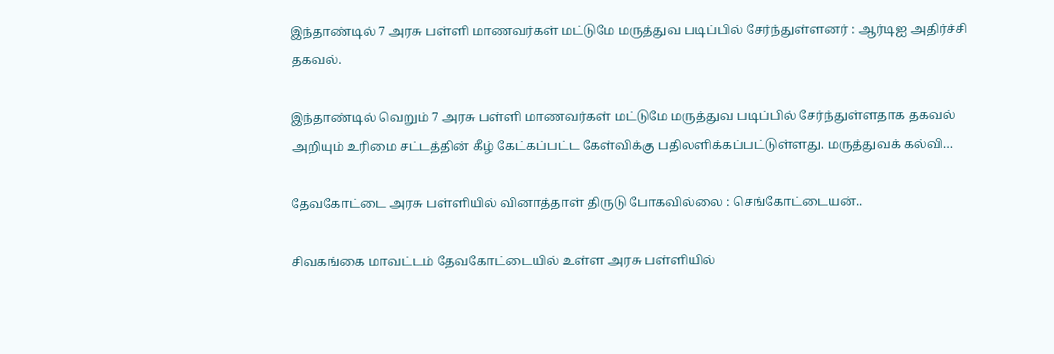இந்தாண்டில் 7 அரசு பள்ளி மாணவர்கள் மட்டுமே மருத்துவ படிப்பில் சேர்ந்துள்ளனர் : ஆர்டிஐ அதிர்ச்சி தகவல்.

இந்தாண்டில் வெறும் 7 அரசு பள்ளி மாணவர்கள் மட்டுமே மருத்துவ படிப்பில் சேர்ந்துள்ளதாக தகவல் அறியும் உரிமை சட்டத்தின் கீழ் கேட்கப்பட்ட கேள்விக்கு பதிலளிக்கப்பட்டுள்ளது. மருத்துவக் கல்வி…

தேவகோட்டை அரசு பள்ளியில் வினாத்தாள் திருடு போகவில்லை : செங்கோட்டையன்..

சிவகங்கை மாவட்டம் தேவகோட்டையில் உள்ள அரசு பள்ளியில்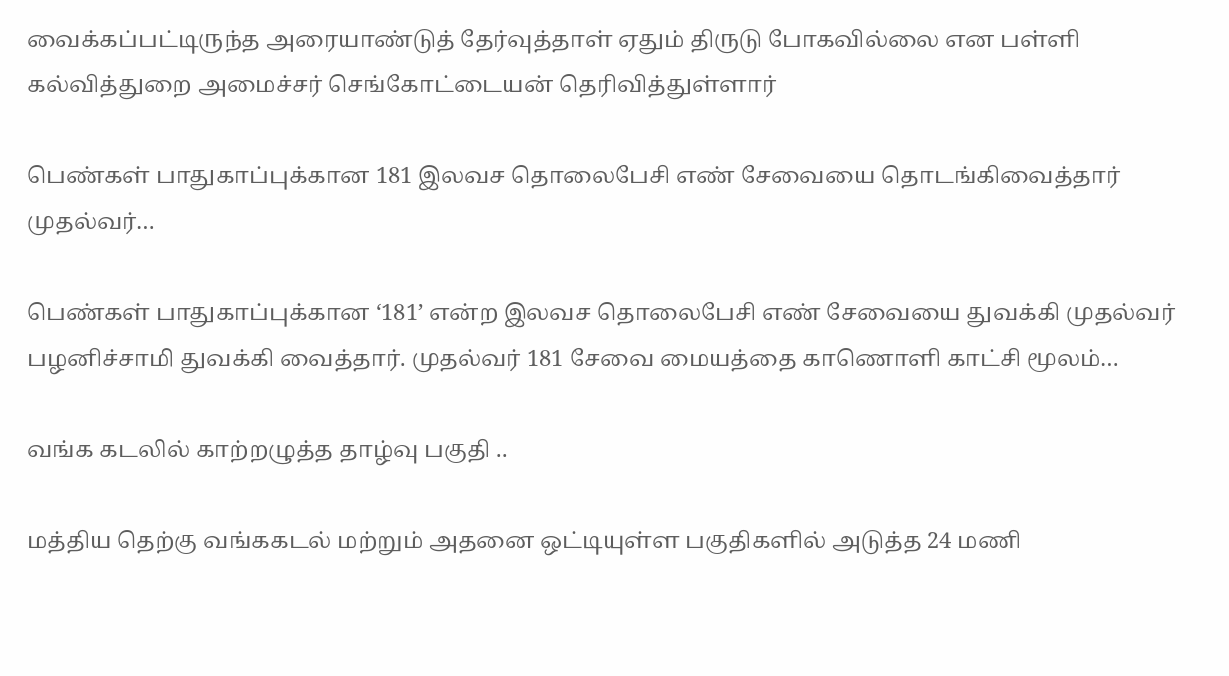வைக்கப்பட்டிருந்த அரையாண்டுத் தேர்வுத்தாள் ஏதும் திருடு போகவில்லை என பள்ளி கல்வித்துறை அமைச்சர் செங்கோட்டையன் தெரிவித்துள்ளார்

பெண்கள் பாதுகாப்புக்கான 181 இலவச தொலைபேசி எண் சேவையை தொடங்கிவைத்தார் முதல்வர்…

பெண்கள் பாதுகாப்புக்கான ‘181’ என்ற இலவச தொலைபேசி எண் சேவையை துவக்கி முதல்வர் பழனிச்சாமி துவக்கி வைத்தார். முதல்வர் 181 சேவை மையத்தை காணொளி காட்சி மூலம்…

வங்க கடலில் காற்றழுத்த தாழ்வு பகுதி ..

மத்திய தெற்கு வங்ககடல் மற்றும் அதனை ஒட்டியுள்ள பகுதிகளில் அடுத்த 24 மணி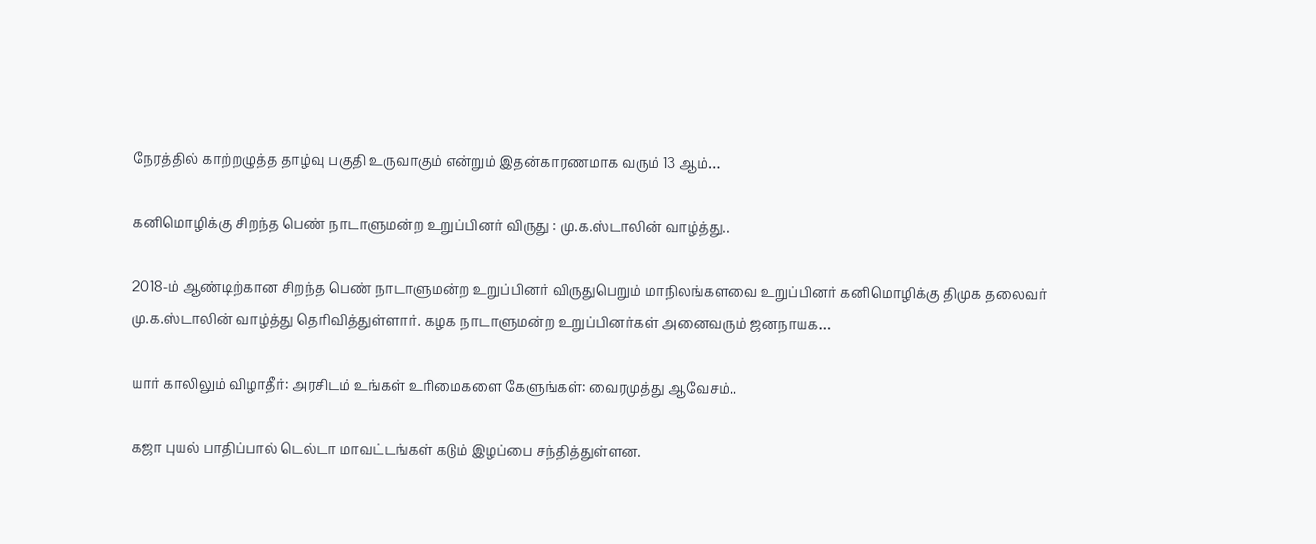நேரத்தில் காற்றழுத்த தாழ்வு பகுதி உருவாகும் என்றும் இதன்காரணமாக வரும் 13 ஆம்…

கனிமொழிக்கு சிறந்த பெண் நாடாளுமன்ற உறுப்பினர் விருது : மு.க.ஸ்டாலின் வாழ்த்து..

2018-ம் ஆண்டிற்கான சிறந்த பெண் நாடாளுமன்ற உறுப்பினர் விருதுபெறும் மாநிலங்களவை உறுப்பினர் கனிமொழிக்கு திமுக தலைவர் மு.க.ஸ்டாலின் வாழ்த்து தெரிவித்துள்ளார். கழக நாடாளுமன்ற உறுப்பினர்கள் அனைவரும் ஜனநாயக…

யார் காலிலும் விழாதீர்: அரசிடம் உங்கள் உரிமைகளை கேளுங்கள்: வைரமுத்து ஆவேசம்..

கஜா புயல் பாதிப்பால் டெல்டா மாவட்டங்கள் கடும் இழப்பை சந்தித்துள்ளன.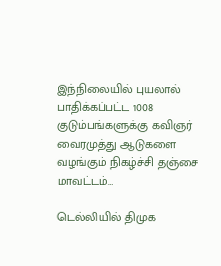இந்நிலையில் புயலால் பாதிக்கப்பட்ட 1008 குடும்பங்களுக்கு கவிஞர் வைரமுத்து ஆடுகளை வழங்கும் நிகழ்ச்சி தஞ்சை மாவட்டம்…

டெல்லியில் திமுக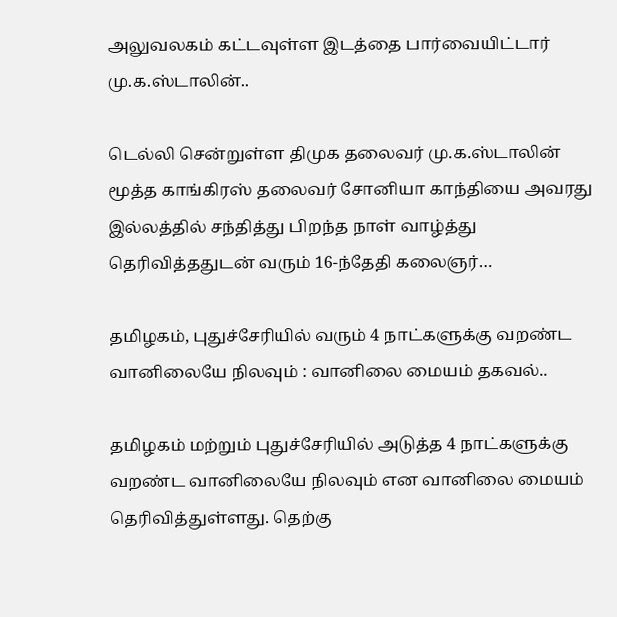அலுவலகம் கட்டவுள்ள இடத்தை பார்வையிட்டார் மு.க.ஸ்டாலின்..

டெல்லி சென்றுள்ள திமுக தலைவர் மு.க.ஸ்டாலின் மூத்த காங்கிரஸ் தலைவர் சோனியா காந்தியை அவரது இல்லத்தில் சந்தித்து பிறந்த நாள் வாழ்த்து தெரிவித்ததுடன் வரும் 16-ந்தேதி கலைஞர்…

தமிழகம், புதுச்சேரியில் வரும் 4 நாட்களுக்கு வறண்ட வானிலையே நிலவும் : வானிலை மையம் தகவல்..

தமிழகம் மற்றும் புதுச்சேரியில் அடுத்த 4 நாட்களுக்கு வறண்ட வானிலையே நிலவும் என வானிலை மையம் தெரிவித்துள்ளது. தெற்கு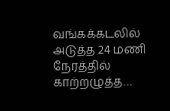வங்கக்கடலில் அடுத்த 24 மணி நேரத்தில் காற்றழுத்த…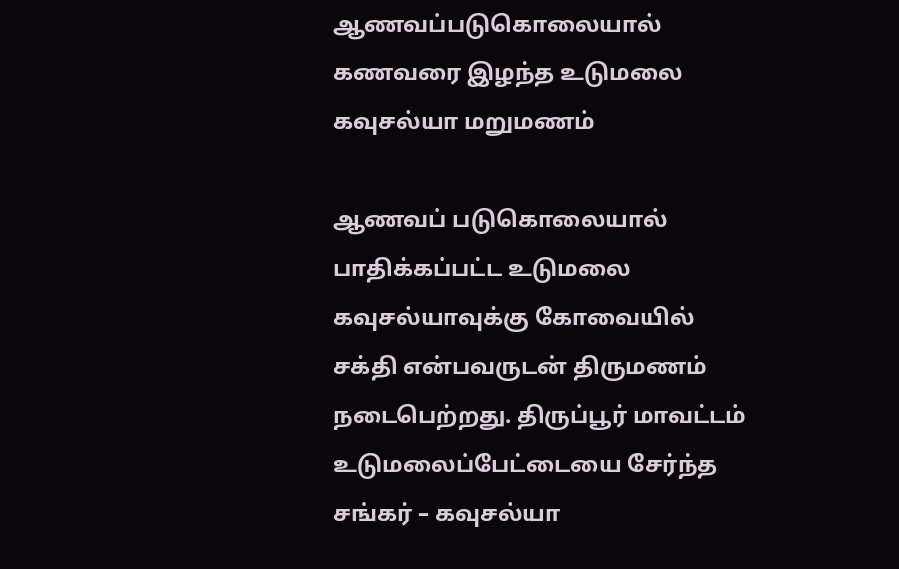ஆணவப்படுகொலையால் கணவரை இழந்த உடுமலை கவுசல்யா மறுமணம்

ஆணவப் படுகொலையால் பாதிக்கப்பட்ட உடுமலை கவுசல்யாவுக்கு கோவையில் சக்தி என்பவருடன் திருமணம் நடைபெற்றது. திருப்பூர் மாவட்டம் உடுமலைப்பேட்டையை சேர்ந்த சங்கர் – கவுசல்யா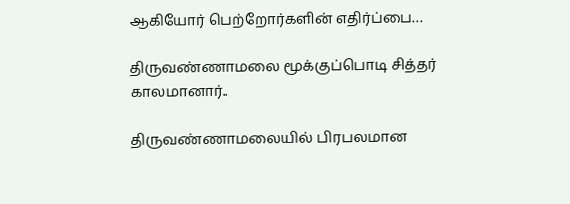ஆகியோர் பெற்றோர்களின் எதிர்ப்பை…

திருவண்ணாமலை மூக்குப்பொடி சித்தர் காலமானார்..

திருவண்ணாமலையில் பிரபலமான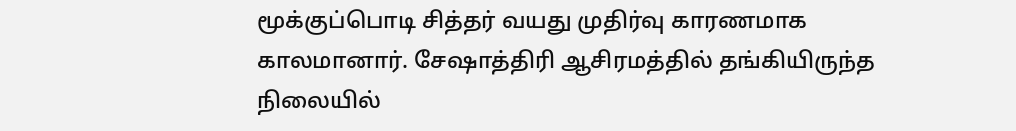மூக்குப்பொடி சித்தர் வயது முதிர்வு காரணமாக காலமானார். சேஷாத்திரி ஆசிரமத்தில் தங்கியிருந்த நிலையில்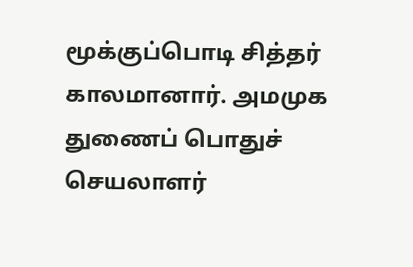மூக்குப்பொடி சித்தர் காலமானார். அமமுக துணைப் பொதுச் செயலாளர்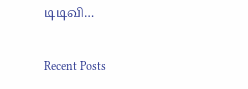டிடிவி…

Recent Posts